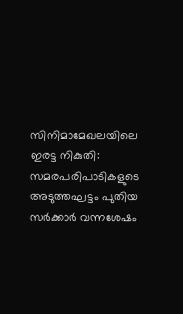സിനിമാമേഖലയിലെ ഇരട്ട നികുതി: സമരപരിപാടികളുടെ അടുത്തഘട്ടം പുതിയ സർക്കാർ വന്നശേഷം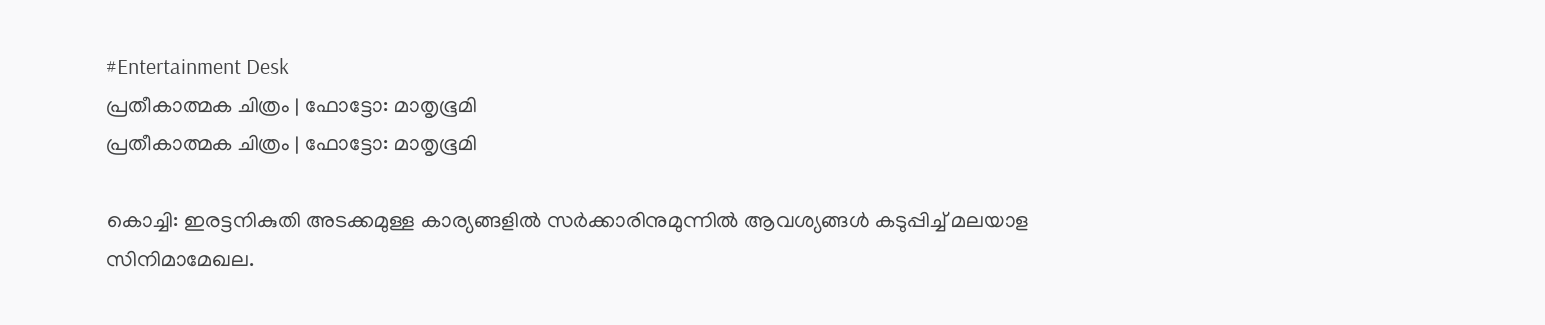#Entertainment Desk
പ്രതീകാത്മക ചിത്രം | ഫോട്ടോ: മാതൃഭൂമി
പ്രതീകാത്മക ചിത്രം | ഫോട്ടോ: മാതൃഭൂമി

കൊച്ചി: ഇരട്ടനികുതി അടക്കമുള്ള കാര്യങ്ങളിൽ സർക്കാരിനുമുന്നിൽ ആവശ്യങ്ങൾ കടുപ്പിച്ച്‌ മലയാള സിനിമാമേഖല.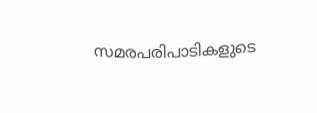സമരപരിപാടികളുടെ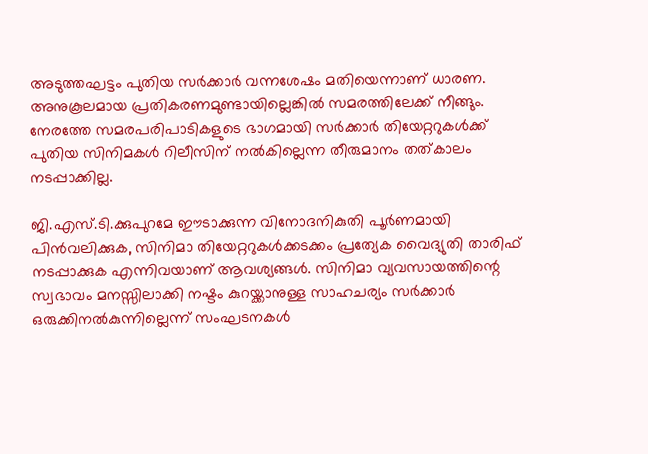അടുത്തഘട്ടം പുതിയ സർക്കാർ വന്നശേഷം മതിയെന്നാണ് ധാരണ. അനുകൂലമായ പ്രതികരണമുണ്ടായില്ലെങ്കിൽ സമരത്തിലേക്ക് നീങ്ങും. നേരത്തേ സമരപരിപാടികളുടെ ഭാഗമായി സർക്കാർ തിയേറ്ററുകൾക്ക് പുതിയ സിനിമകൾ റിലീസിന് നൽകില്ലെന്ന തീരുമാനം തത്‌കാലം നടപ്പാക്കില്ല.

ജി.എസ്.ടി.ക്കുപുറമേ ഈടാക്കുന്ന വിനോദനികുതി പൂർണമായി പിൻവലിക്കുക, സിനിമാ തിയേറ്ററുകൾക്കടക്കം പ്രത്യേക വൈദ്യുതി താരിഫ് നടപ്പാക്കുക എന്നിവയാണ് ആവശ്യങ്ങൾ. സിനിമാ വ്യവസായത്തിന്റെ സ്വഭാവം മനസ്സിലാക്കി നഷ്ടം കുറയ്ക്കാനുള്ള സാഹചര്യം സർക്കാർ ഒരുക്കിനൽകുന്നില്ലെന്ന് സംഘടനകൾ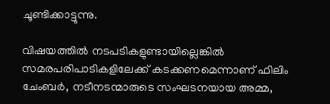ചൂണ്ടിക്കാട്ടുന്നു.

വിഷയത്തിൽ നടപടികളുണ്ടായില്ലെങ്കിൽ സമരപരിപാടികളിലേക്ക് കടക്കണമെന്നാണ് ഫിലിം ചേംബർ, നടീനടന്മാരുടെ സംഘടനയായ അമ്മ,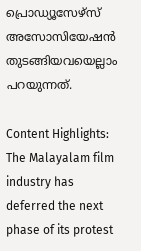പ്രൊഡ്യൂസേഴ്സ് അസോസിയേഷൻ തുടങ്ങിയവയെല്ലാം പറയുന്നത്.

Content Highlights: The Malayalam film industry has deferred the next phase of its protest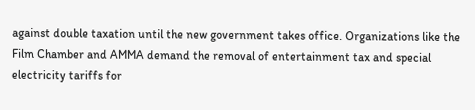against double taxation until the new government takes office. Organizations like the Film Chamber and AMMA demand the removal of entertainment tax and special electricity tariffs for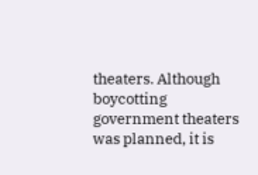theaters. Although boycotting government theaters was planned, it is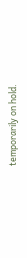temporarily on hold.